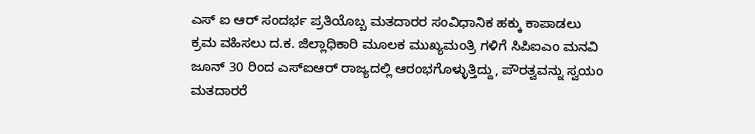ಎಸ್ ಐ ಆರ್ ಸಂದರ್ಭ ಪ್ರತಿಯೊಬ್ಬ ಮತದಾರರ ಸಂವಿಧಾನಿಕ ಹಕ್ಕು ಕಾಪಾಡಲು ಕ್ರಮ ವಹಿಸಲು ದ.ಕ. ಜಿಲ್ಲಾಧಿಕಾರಿ ಮೂಲಕ ಮುಖ್ಯಮಂತ್ರಿ ಗಳಿಗೆ ಸಿಪಿಐಎಂ ಮನವಿ
ಜೂನ್ 30 ರಿಂದ ಎಸ್ಐಆರ್ ರಾಜ್ಯದಲ್ಲಿ ಆರಂಭಗೊಳ್ಳುತ್ತಿದ್ದು, ಪೌರತ್ವವನ್ನು ಸ್ವಯಂ ಮತದಾರರೆ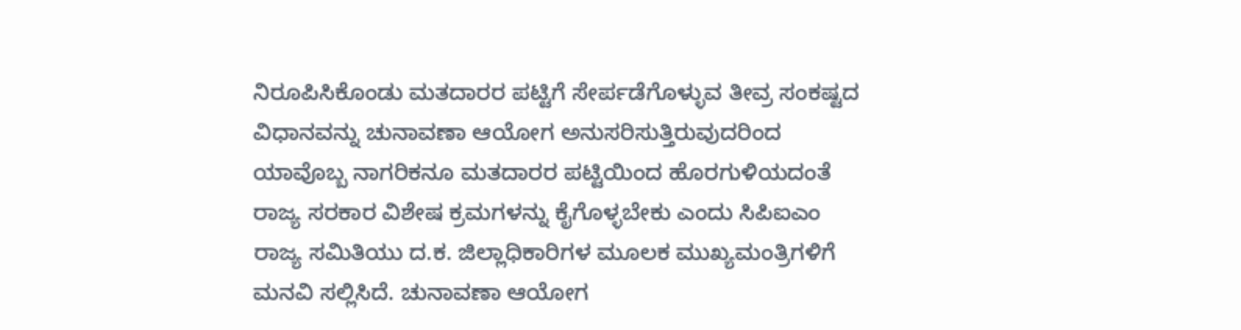ನಿರೂಪಿಸಿಕೊಂಡು ಮತದಾರರ ಪಟ್ಟಿಗೆ ಸೇರ್ಪಡೆಗೊಳ್ಳುವ ತೀವ್ರ ಸಂಕಷ್ಟದ ವಿಧಾನವನ್ನು ಚುನಾವಣಾ ಆಯೋಗ ಅನುಸರಿಸುತ್ತಿರುವುದರಿಂದ ಯಾವೊಬ್ಬ ನಾಗರಿಕನೂ ಮತದಾರರ ಪಟ್ಟಿಯಿಂದ ಹೊರಗುಳಿಯದಂತೆ ರಾಜ್ಯ ಸರಕಾರ ವಿಶೇಷ ಕ್ರಮಗಳನ್ನು ಕೈಗೊಳ್ಳಬೇಕು ಎಂದು ಸಿಪಿಐಎಂ ರಾಜ್ಯ ಸಮಿತಿಯು ದ.ಕ. ಜಿಲ್ಲಾಧಿಕಾರಿಗಳ ಮೂಲಕ ಮುಖ್ಯಮಂತ್ರಿಗಳಿಗೆ ಮನವಿ ಸಲ್ಲಿಸಿದೆ. ಚುನಾವಣಾ ಆಯೋಗ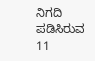ನಿಗದಿ ಪಡಿಸಿರುವ 11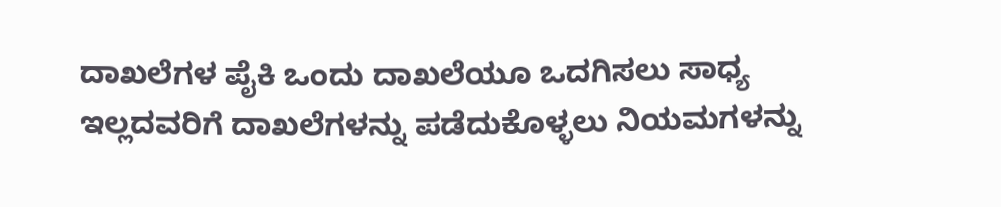ದಾಖಲೆಗಳ ಪೈಕಿ ಒಂದು ದಾಖಲೆಯೂ ಒದಗಿಸಲು ಸಾಧ್ಯ ಇಲ್ಲದವರಿಗೆ ದಾಖಲೆಗಳನ್ನು ಪಡೆದುಕೊಳ್ಳಲು ನಿಯಮಗಳನ್ನು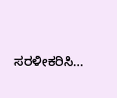ಸರಳೀಕರಿಸಿ…